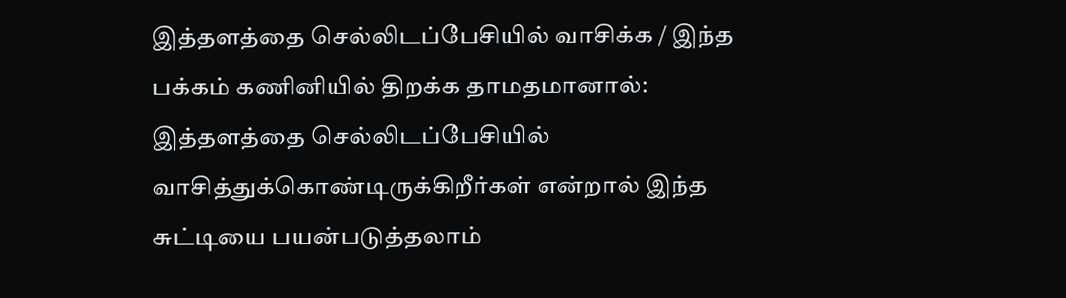இத்தளத்தை செல்லிடப்பேசியில் வாசிக்க / இந்த பக்கம் கணினியில் திறக்க தாமதமானால்: இத்தளத்தை செல்லிடப்பேசியில் வாசித்துக்கொண்டிருக்கிறீர்கள் என்றால் இந்த சுட்டியை பயன்படுத்தலாம்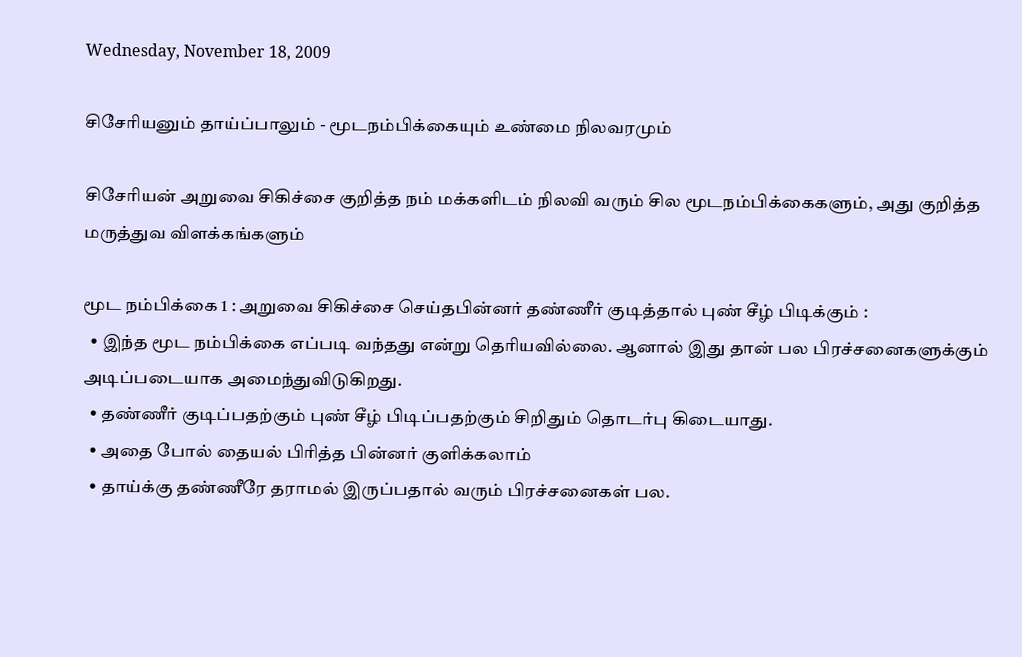Wednesday, November 18, 2009

சிசேரியனும் தாய்ப்பாலும் - மூடநம்பிக்கையும் உண்மை நிலவரமும்

சிசேரியன் அறுவை சிகிச்சை குறித்த நம் மக்களிடம் நிலவி வரும் சில மூடநம்பிக்கைகளும், அது குறித்த மருத்துவ விளக்கங்களும்

மூட நம்பிக்கை 1 : அறுவை சிகிச்சை செய்தபின்னர் தண்ணீர் குடித்தால் புண் சீழ் பிடிக்கும் :
  • இந்த மூட நம்பிக்கை எப்படி வந்தது என்று தெரியவில்லை. ஆனால் இது தான் பல பிரச்சனைகளுக்கும் அடிப்படையாக அமைந்துவிடுகிறது.
  • தண்ணீர் குடிப்பதற்கும் புண் சீழ் பிடிப்பதற்கும் சிறிதும் தொடர்பு கிடையாது.
  • அதை போல் தையல் பிரித்த பின்னர் குளிக்கலாம்
  • தாய்க்கு தண்ணீரே தராமல் இருப்பதால் வரும் பிரச்சனைகள் பல.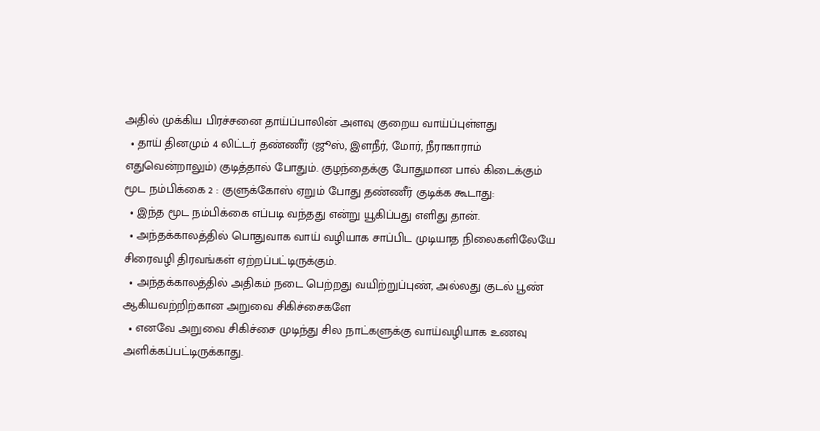அதில் முக்கிய பிரச்சனை தாய்ப்பாலின் அளவு குறைய வாய்ப்புள்ளது
  • தாய் தினமும் 4 லிட்டர் தண்ணீர் (ஜூஸ், இளநீர், மோர், நீராகாராம் எதுவென்றாலும்) குடித்தால் போதும். குழந்தைக்கு போதுமான பால் கிடைக்கும்
மூட நம்பிக்கை 2 : குளுக்கோஸ் ஏறும் போது தண்ணீர் குடிக்க கூடாது:
  • இந்த மூட நம்பிக்கை எப்படி வந்தது என்று யூகிப்பது எளிது தான்.
  • அந்தக்காலத்தில் பொதுவாக வாய் வழியாக சாப்பிட முடியாத நிலைகளிலேயே சிரைவழி திரவங்கள் ஏற்றப்பட்டிருக்கும்.
  • அந்தக்காலத்தில் அதிகம் நடை பெற்றது வயிற்றுப்புண், அல்லது குடல் பூண் ஆகியவற்றிற்கான அறுவை சிகிச்சைகளே
  • எனவே அறுவை சிகிச்சை முடிந்து சில நாட்களுக்கு வாய்வழியாக உணவு அளிக்கப்பட்டிருக்காது.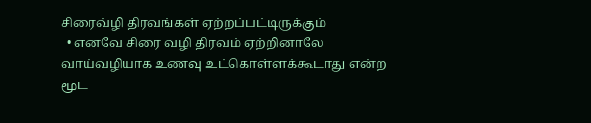சிரைவ்ழி திரவங்கள் ஏற்றப்பட்டிருக்கும்
  • எனவே சிரை வழி திரவம் ஏற்றினாலே வாய்வழியாக உணவு உட்கொள்ளக்கூடாது என்ற மூட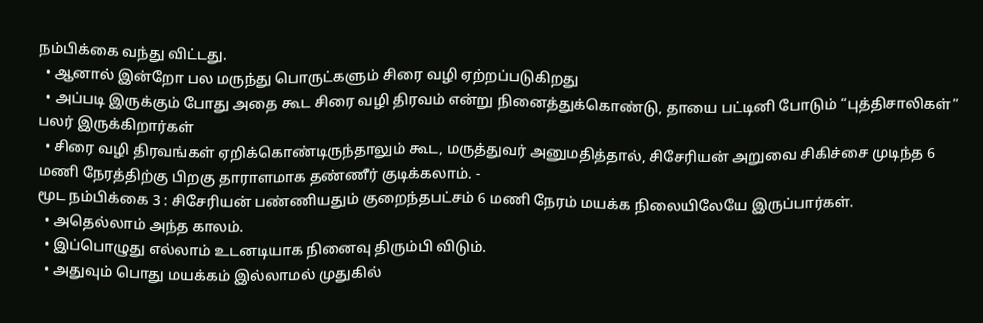நம்பிக்கை வந்து விட்டது.
  • ஆனால் இன்றோ பல மருந்து பொருட்களும் சிரை வழி ஏற்றப்படுகிறது
  • அப்படி இருக்கும் போது அதை கூட சிரை வழி திரவம் என்று நினைத்துக்கொண்டு, தாயை பட்டினி போடும் “புத்திசாலிகள்”  பலர் இருக்கிறார்கள்
  • சிரை வழி திரவங்கள் ஏறிக்கொண்டிருந்தாலும் கூட, மருத்துவர் அனுமதித்தால், சிசேரியன் அறுவை சிகிச்சை முடிந்த 6 மணி நேரத்திற்கு பிறகு தாராளமாக தண்ணீர் குடிக்கலாம். -
மூட நம்பிக்கை 3 : சிசேரியன் பண்ணியதும் குறைந்தபட்சம் 6 மணி நேரம் மயக்க நிலையிலேயே இருப்பார்கள்.
  • அதெல்லாம் அந்த காலம்.
  • இப்பொழுது எல்லாம் உடனடியாக நினைவு திரும்பி விடும்.
  • அதுவும் பொது மயக்கம் இல்லாமல் முதுகில்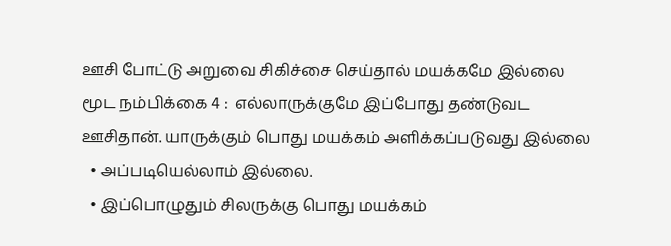ஊசி போட்டு அறுவை சிகிச்சை செய்தால் மயக்கமே இல்லை
மூட நம்பிக்கை 4 :  எல்லாருக்குமே இப்போது தண்டுவட ஊசிதான். யாருக்கும் பொது மயக்கம் அளிக்கப்படுவது இல்லை
  • அப்படியெல்லாம் இல்லை.
  • இப்பொழுதும் சிலருக்கு பொது மயக்கம்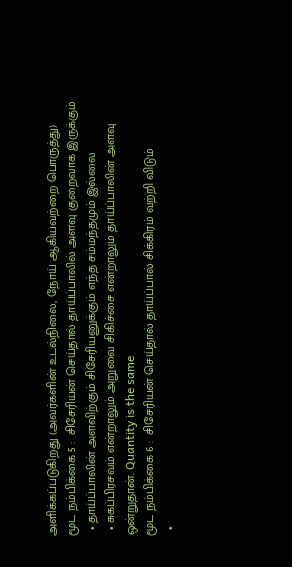அளிக்கப்படுகிறது (அவர்களின் உடல்நிலை, நோய் ஆகியவற்றை பொருத்து)
மூட நம்பிக்கை 5 :  சிசேரியன் செய்தால் தாய்ப்பாலில் அளவு குறைவாக இருக்கும்
  • தாய்ப்பாலின் அளவிற்கும் சிசேரியனுக்கும் எந்த சம்மந்தமும் இல்லை
  • சுகப்பிரசவம் என்றாலும் அறுவை சிகிச்சை என்றாலும் தாய்ப்பாலின் அளவு ஒன்றுதான். Quantity is the same
மூட நம்பிக்கை 6 :  சிசேரியன் செய்தால் தாய்ப்பால் சிக்கிரம் வற்றி விடும்
  •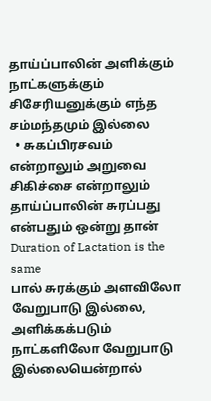தாய்ப்பாலின் அளிக்கும் நாட்களுக்கும் சிசேரியனுக்கும் எந்த சம்மந்தமும் இல்லை
  • சுகப்பிரசவம் என்றாலும் அறுவை சிகிச்சை என்றாலும் தாய்ப்பாலின் சுரப்பது என்பதும் ஒன்று தான் Duration of Lactation is the same
பால் சுரக்கும் அளவிலோ வேறுபாடு இல்லை, அளிக்கக்படும் நாட்களிலோ வேறுபாடு இல்லையென்றால்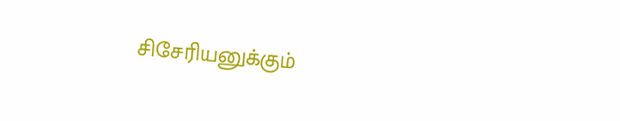சிசேரியனுக்கும்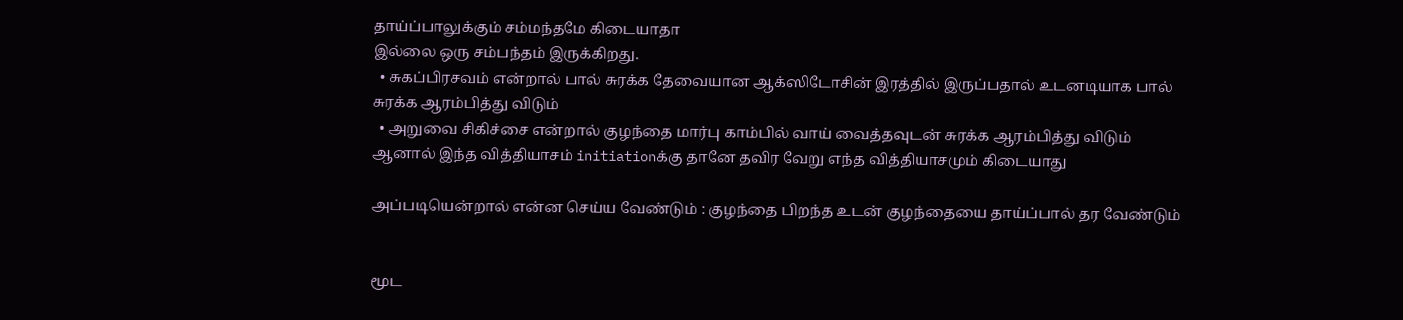தாய்ப்பாலுக்கும் சம்மந்தமே கிடையாதா
இல்லை ஒரு சம்பந்தம் இருக்கிறது.
  • சுகப்பிரசவம் என்றால் பால் சுரக்க தேவையான ஆக்ஸிடோசின் இரத்தில் இருப்பதால் உடனடியாக பால் சுரக்க ஆரம்பித்து விடும்
  • அறுவை சிகிச்சை என்றால் குழந்தை மார்பு காம்பில் வாய் வைத்தவுடன் சுரக்க ஆரம்பித்து விடும்
ஆனால் இந்த வித்தியாசம் initiationக்கு தானே தவிர வேறு எந்த வித்தியாசமும் கிடையாது

அப்படியென்றால் என்ன செய்ய வேண்டும் : குழந்தை பிறந்த உடன் குழந்தையை தாய்ப்பால் தர வேண்டும்


மூட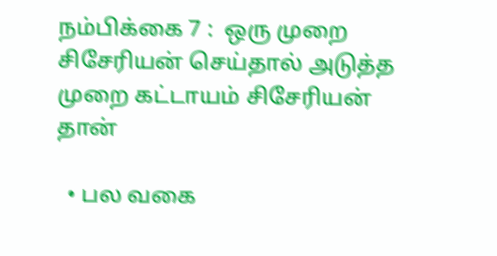நம்பிக்கை 7 :  ஒரு முறை சிசேரியன் செய்தால் அடுத்த முறை கட்டாயம் சிசேரியன் தான்

  • பல வகை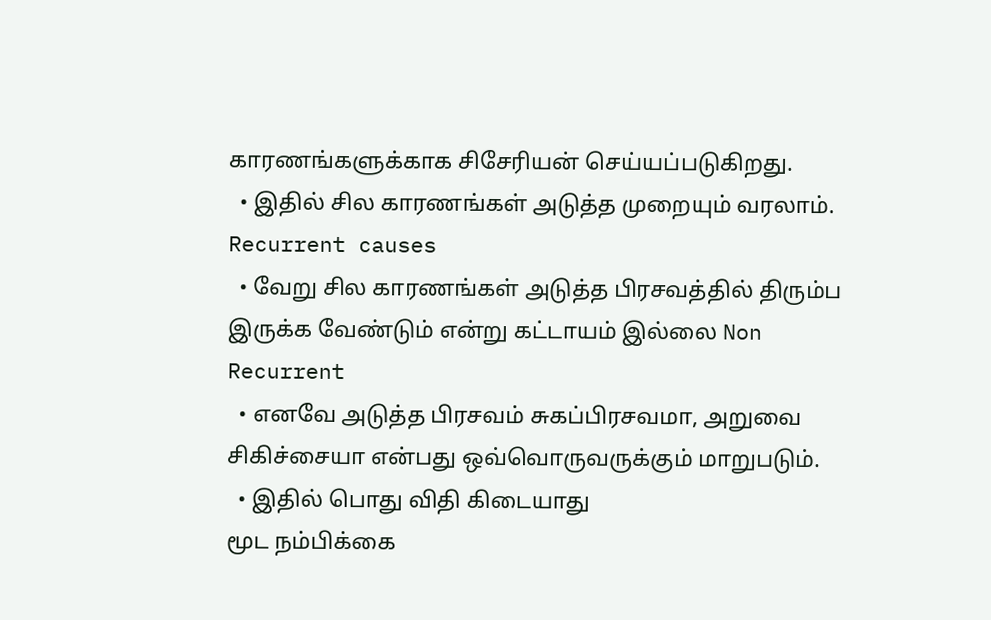காரணங்களுக்காக சிசேரியன் செய்யப்படுகிறது.
  • இதில் சில காரணங்கள் அடுத்த முறையும் வரலாம். Recurrent causes
  • வேறு சில காரணங்கள் அடுத்த பிரசவத்தில் திரும்ப இருக்க வேண்டும் என்று கட்டாயம் இல்லை Non Recurrent
  • எனவே அடுத்த பிரசவம் சுகப்பிரசவமா, அறுவை சிகிச்சையா என்பது ஒவ்வொருவருக்கும் மாறுபடும்.
  • இதில் பொது விதி கிடையாது
மூட நம்பிக்கை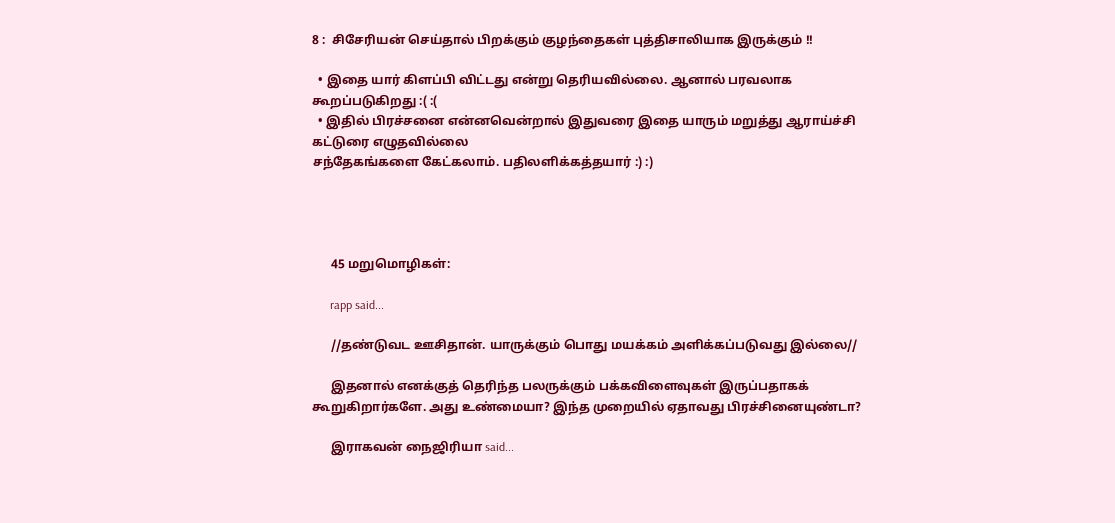8 :  சிசேரியன் செய்தால் பிறக்கும் குழந்தைகள் புத்திசாலியாக இருக்கும் !!

  • இதை யார் கிளப்பி விட்டது என்று தெரியவில்லை. ஆனால் பரவலாக கூறப்படுகிறது :( :(
  • இதில் பிரச்சனை என்னவென்றால் இதுவரை இதை யாரும் மறுத்து ஆராய்ச்சி கட்டுரை எழுதவில்லை
சந்தேகங்களை கேட்கலாம். பதிலளிக்கத்தயார் :) :)




      45 மறுமொழிகள்:

      rapp said...

      //தண்டுவட ஊசிதான். யாருக்கும் பொது மயக்கம் அளிக்கப்படுவது இல்லை//

      இதனால் எனக்குத் தெரிந்த பலருக்கும் பக்கவிளைவுகள் இருப்பதாகக் கூறுகிறார்களே. அது உண்மையா? இந்த முறையில் ஏதாவது பிரச்சினையுண்டா?

      இராகவன் நைஜிரியா said...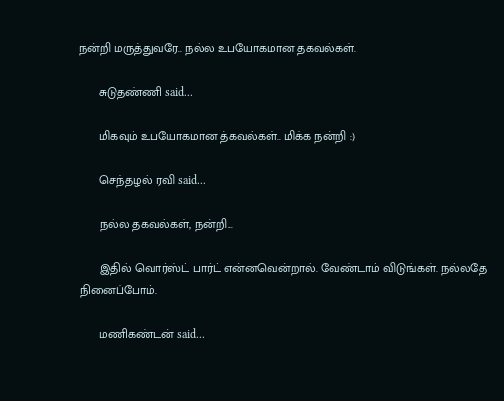நன்றி மருத்துவரே.. நல்ல உபயோகமான தகவல்கள்.

      சுடுதண்ணி said...

      மிகவும் உபயோகமான த்கவல்கள்.. மிக்க நன்றி :)

      செந்தழல் ரவி said...

      நல்ல தகவல்கள், நன்றி...

      இதில் வொர்ஸ்ட் பார்ட் என்னவென்றால். வேண்டாம் விடுங்கள். நல்லதே நினைப்போம்.

      மணிகண்டன் said...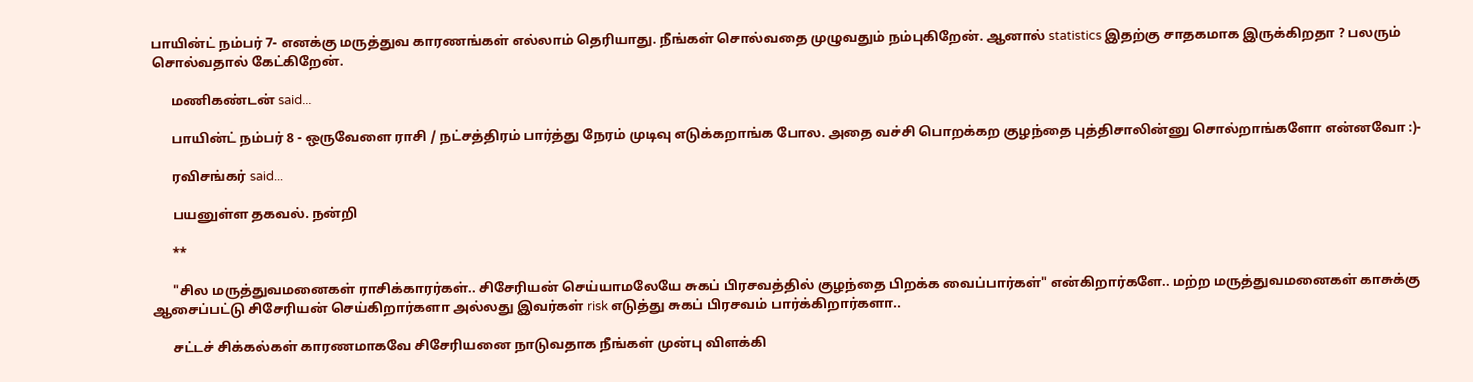பாயின்ட் நம்பர் 7- எனக்கு மருத்துவ காரணங்கள் எல்லாம் தெரியாது. நீங்கள் சொல்வதை முழுவதும் நம்புகிறேன். ஆனால் statistics இதற்கு சாதகமாக இருக்கிறதா ? பலரும் சொல்வதால் கேட்கிறேன்.

      மணிகண்டன் said...

      பாயின்ட் நம்பர் 8 - ஒருவேளை ராசி / நட்சத்திரம் பார்த்து நேரம் முடிவு எடுக்கறாங்க போல. அதை வச்சி பொறக்கற குழந்தை புத்திசாலின்னு சொல்றாங்களோ என்னவோ :)-

      ரவிசங்கர் said...

      பயனுள்ள தகவல். நன்றி

      **

      "சில மருத்துவமனைகள் ராசிக்காரர்கள்.. சிசேரியன் செய்யாமலேயே சுகப் பிரசவத்தில் குழந்தை பிறக்க வைப்பார்கள்" என்கிறார்களே.. மற்ற மருத்துவமனைகள் காசுக்கு ஆசைப்பட்டு சிசேரியன் செய்கிறார்களா அல்லது இவர்கள் risk எடுத்து சுகப் பிரசவம் பார்க்கிறார்களா..

      சட்டச் சிக்கல்கள் காரணமாகவே சிசேரியனை நாடுவதாக நீங்கள் முன்பு விளக்கி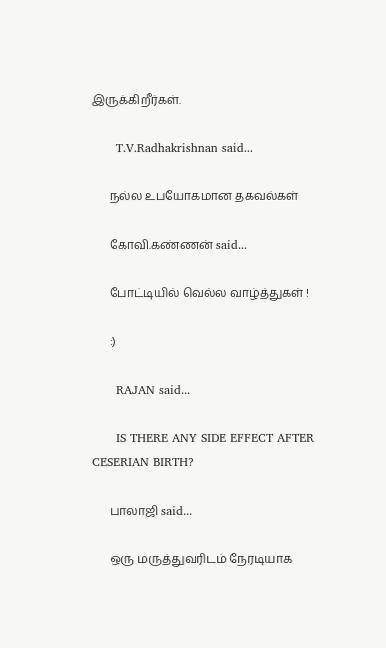இருக்கிறீர்கள்.

      T.V.Radhakrishnan said...

      நல்ல உபயோகமான தகவல்கள்

      கோவி.கண்ணன் said...

      போட்டியில் வெல்ல வாழ்த்துகள் !

      :)

      RAJAN said...

      IS THERE ANY SIDE EFFECT AFTER CESERIAN BIRTH?

      பாலாஜி said...

      ஒரு மருத்துவரிடம் நேரடியாக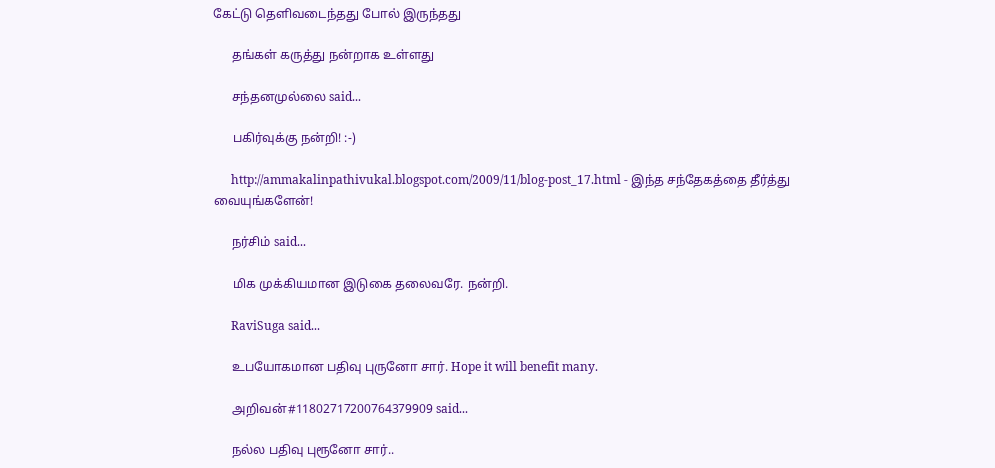கேட்டு தெளிவடைந்தது போல் இருந்தது

      தங்கள் கருத்து நன்றாக உள்ளது

      சந்தனமுல்லை said...

      பகிர்வுக்கு நன்றி! :-)

      http://ammakalinpathivukal.blogspot.com/2009/11/blog-post_17.html - இந்த சந்தேகத்தை தீர்த்து வையுங்களேன்!

      நர்சிம் said...

      மிக முக்கியமான இடுகை தலைவரே. நன்றி.

      RaviSuga said...

      உபயோகமான பதிவு புருனோ சார். Hope it will benefit many.

      அறிவன்#11802717200764379909 said...

      நல்ல பதிவு புரூனோ சார்..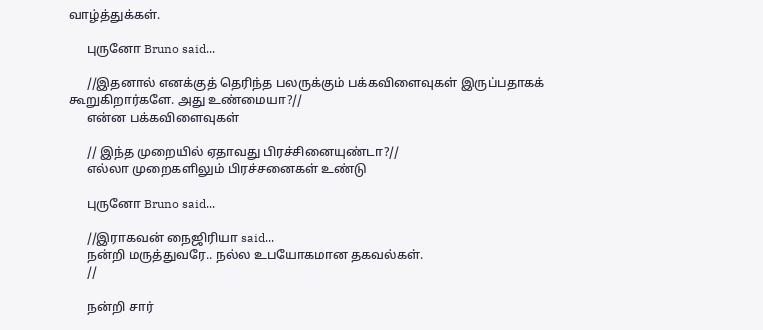வாழ்த்துக்கள்.

      புருனோ Bruno said...

      //இதனால் எனக்குத் தெரிந்த பலருக்கும் பக்கவிளைவுகள் இருப்பதாகக் கூறுகிறார்களே. அது உண்மையா?//
      என்ன பக்கவிளைவுகள்

      // இந்த முறையில் ஏதாவது பிரச்சினையுண்டா?//
      எல்லா முறைகளிலும் பிரச்சனைகள் உண்டு

      புருனோ Bruno said...

      //இராகவன் நைஜிரியா said...
      நன்றி மருத்துவரே.. நல்ல உபயோகமான தகவல்கள்.
      //

      நன்றி சார்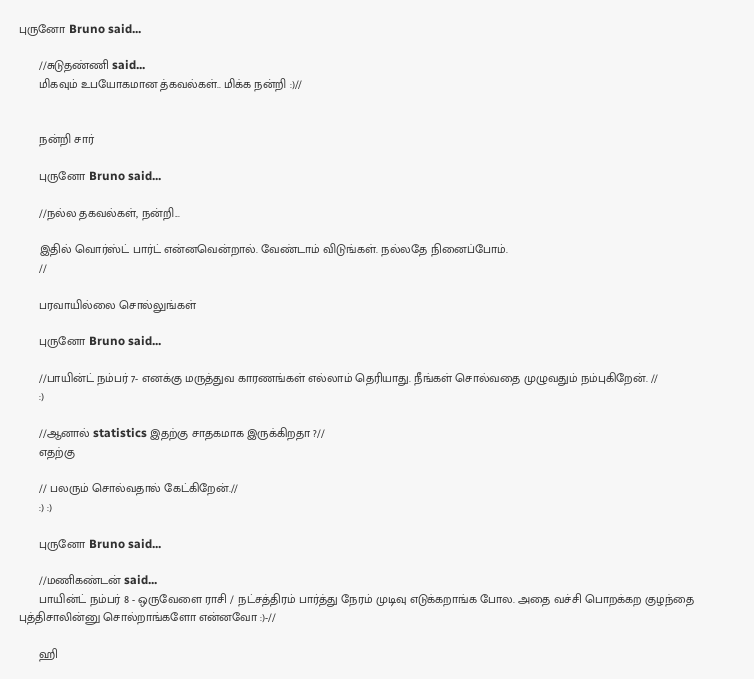புருனோ Bruno said...

      //சுடுதண்ணி said...
      மிகவும் உபயோகமான த்கவல்கள்.. மிக்க நன்றி :)//


      நன்றி சார்

      புருனோ Bruno said...

      //நல்ல தகவல்கள், நன்றி...

      இதில் வொர்ஸ்ட் பார்ட் என்னவென்றால். வேண்டாம் விடுங்கள். நல்லதே நினைப்போம்.
      //

      பரவாயில்லை சொல்லுங்கள்

      புருனோ Bruno said...

      //பாயின்ட் நம்பர் 7- எனக்கு மருத்துவ காரணங்கள் எல்லாம் தெரியாது. நீங்கள் சொல்வதை முழுவதும் நம்புகிறேன். //
      :)

      //ஆனால் statistics இதற்கு சாதகமாக இருக்கிறதா ?//
      எதற்கு

      // பலரும் சொல்வதால் கேட்கிறேன்.//
      :) :)

      புருனோ Bruno said...

      //மணிகண்டன் said...
      பாயின்ட் நம்பர் 8 - ஒருவேளை ராசி / நட்சத்திரம் பார்த்து நேரம் முடிவு எடுக்கறாங்க போல. அதை வச்சி பொறக்கற குழந்தை புத்திசாலின்னு சொல்றாங்களோ என்னவோ :)-//

      ஹி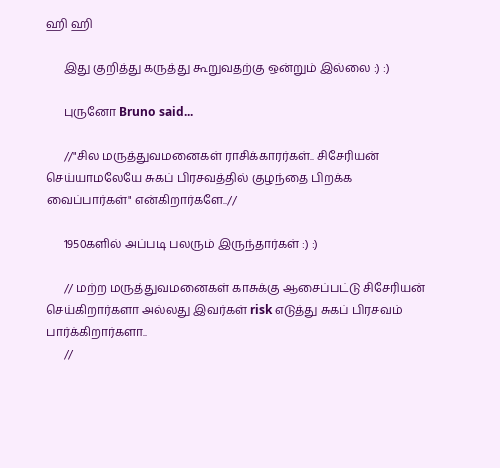ஹி ஹி

      இது குறித்து கருத்து கூறுவதற்கு ஒன்றும் இல்லை :) :)

      புருனோ Bruno said...

      //"சில மருத்துவமனைகள் ராசிக்காரர்கள்.. சிசேரியன் செய்யாமலேயே சுகப் பிரசவத்தில் குழந்தை பிறக்க வைப்பார்கள்" என்கிறார்களே..//

      1950களில் அப்படி பலரும் இருந்தார்கள் :) :)

      // மற்ற மருத்துவமனைகள் காசுக்கு ஆசைப்பட்டு சிசேரியன் செய்கிறார்களா அல்லது இவர்கள் risk எடுத்து சுகப் பிரசவம் பார்க்கிறார்களா..
      //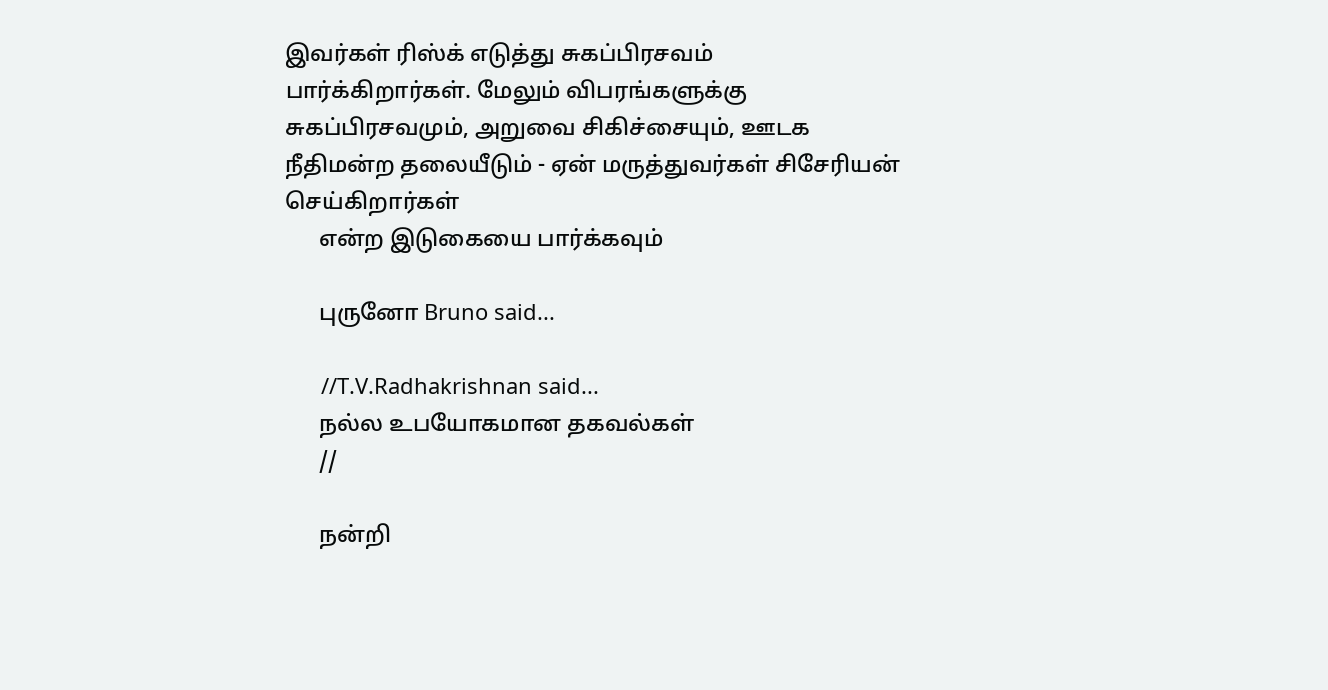இவர்கள் ரிஸ்க் எடுத்து சுகப்பிரசவம் பார்க்கிறார்கள். மேலும் விபரங்களுக்கு சுகப்பிரசவமும், அறுவை சிகிச்சையும், ஊடக நீதிமன்ற தலையீடும் - ஏன் மருத்துவர்கள் சிசேரியன் செய்கிறார்கள்
      என்ற இடுகையை பார்க்கவும்

      புருனோ Bruno said...

      //T.V.Radhakrishnan said...
      நல்ல உபயோகமான தகவல்கள்
      //

      நன்றி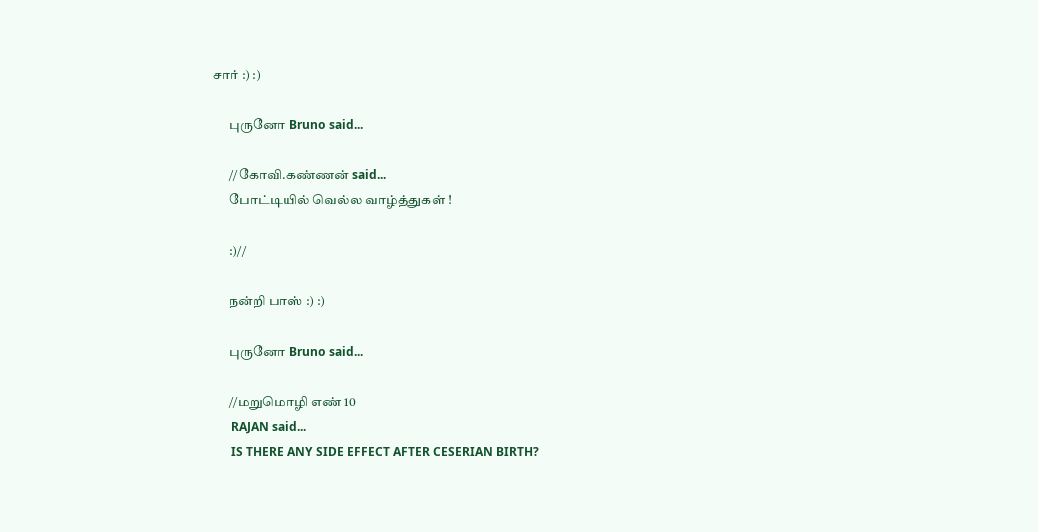சார் :) :)

      புருனோ Bruno said...

      //கோவி.கண்ணன் said...
      போட்டியில் வெல்ல வாழ்த்துகள் !

      :)//

      நன்றி பாஸ் :) :)

      புருனோ Bruno said...

      //மறுமொழி எண் 10
      RAJAN said...
      IS THERE ANY SIDE EFFECT AFTER CESERIAN BIRTH?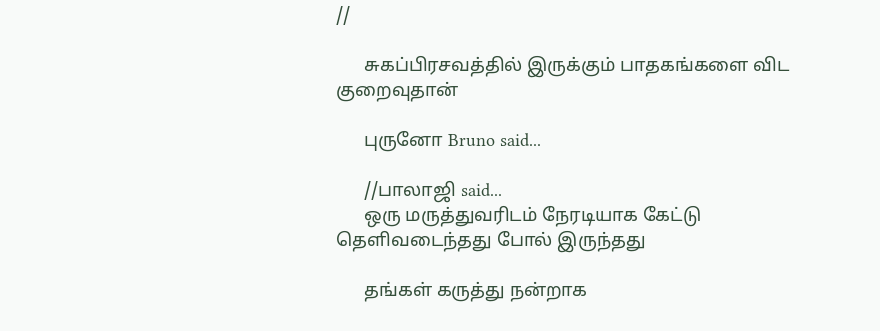//

      சுகப்பிரசவத்தில் இருக்கும் பாதகங்களை விட குறைவுதான்

      புருனோ Bruno said...

      //பாலாஜி said...
      ஒரு மருத்துவரிடம் நேரடியாக கேட்டு தெளிவடைந்தது போல் இருந்தது

      தங்கள் கருத்து நன்றாக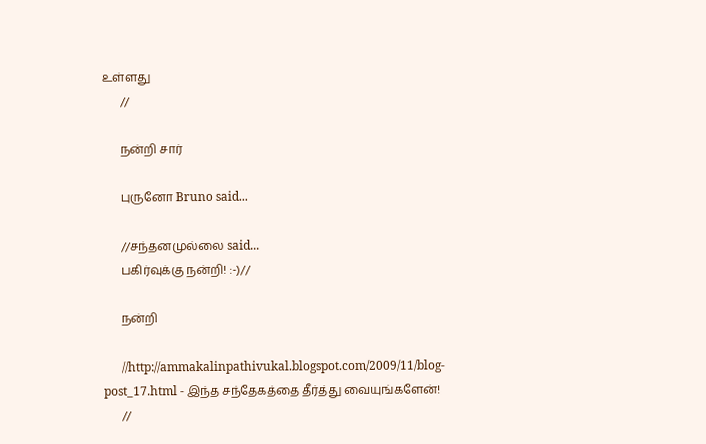உள்ளது
      //

      நன்றி சார்

      புருனோ Bruno said...

      //சந்தனமுல்லை said...
      பகிர்வுக்கு நன்றி! :-)//

      நன்றி

      //http://ammakalinpathivukal.blogspot.com/2009/11/blog-post_17.html - இந்த சந்தேகத்தை தீர்த்து வையுங்களேன்!
      //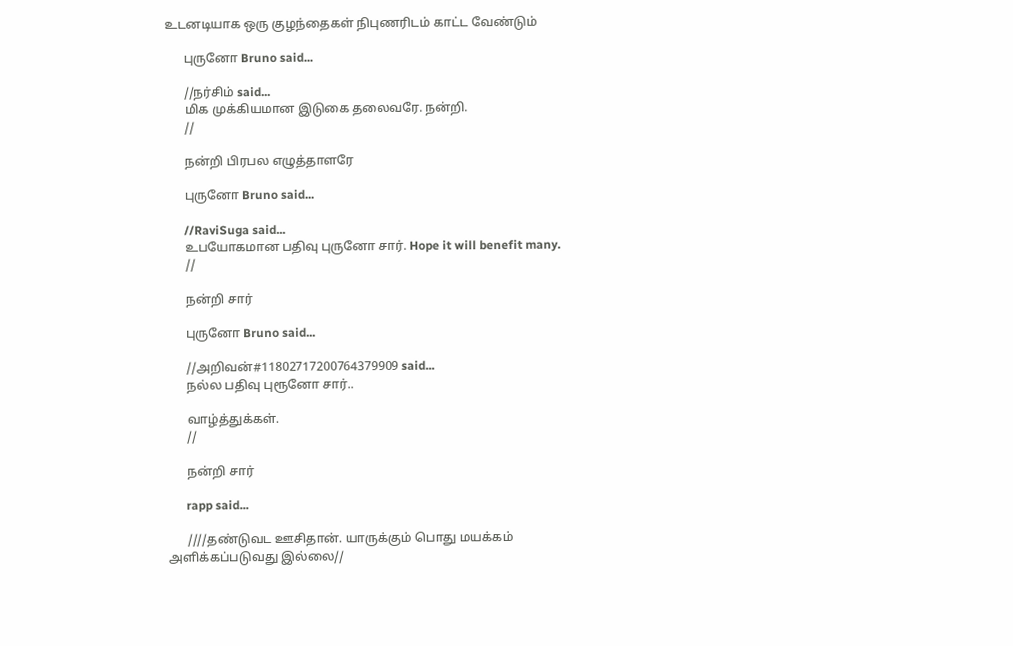உடனடியாக ஒரு குழந்தைகள் நிபுணரிடம் காட்ட வேண்டும்

      புருனோ Bruno said...

      //நர்சிம் said...
      மிக முக்கியமான இடுகை தலைவரே. நன்றி.
      //

      நன்றி பிரபல எழுத்தாளரே

      புருனோ Bruno said...

      //RaviSuga said...
      உபயோகமான பதிவு புருனோ சார். Hope it will benefit many.
      //

      நன்றி சார்

      புருனோ Bruno said...

      //அறிவன்#11802717200764379909 said...
      நல்ல பதிவு புரூனோ சார்..

      வாழ்த்துக்கள்.
      //

      நன்றி சார்

      rapp said...

      ////தண்டுவட ஊசிதான். யாருக்கும் பொது மயக்கம் அளிக்கப்படுவது இல்லை//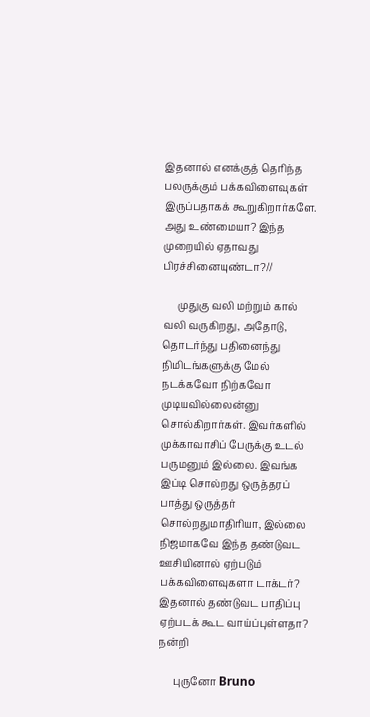இதனால் எனக்குத் தெரிந்த பலருக்கும் பக்கவிளைவுகள் இருப்பதாகக் கூறுகிறார்களே. அது உண்மையா? இந்த முறையில் ஏதாவது பிரச்சினையுண்டா?//

      முதுகு வலி மற்றும் கால் வலி வருகிறது, அதோடு, தொடர்ந்து பதினைந்து நிமிடங்களுக்கு மேல் நடக்கவோ நிற்கவோ முடியவில்லைன்னு சொல்கிறார்கள். இவர்களில் முக்காவாசிப் பேருக்கு உடல் பருமனும் இல்லை. இவங்க இப்டி சொல்றது ஒருத்தரப் பாத்து ஒருத்தர் சொல்றதுமாதிரியா, இல்லை நிஜமாகவே இந்த தண்டுவட ஊசியினால் ஏற்படும் பக்கவிளைவுகளா டாக்டர்? இதனால் தண்டுவட பாதிப்பு ஏற்படக் கூட வாய்ப்புள்ளதா? நன்றி

      புருனோ Bruno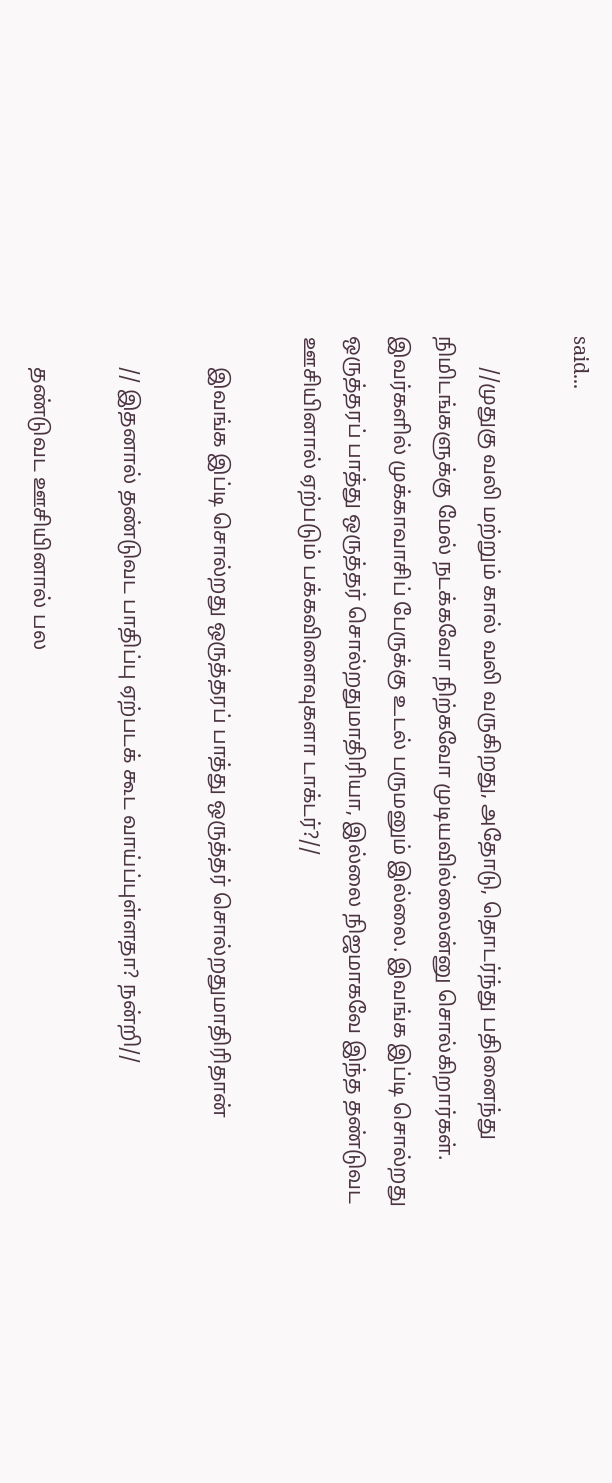said...

      //முதுகு வலி மற்றும் கால் வலி வருகிறது, அதோடு, தொடர்ந்து பதினைந்து நிமிடங்களுக்கு மேல் நடக்கவோ நிற்கவோ முடியவில்லைன்னு சொல்கிறார்கள். இவர்களில் முக்காவாசிப் பேருக்கு உடல் பருமனும் இல்லை. இவங்க இப்டி சொல்றது ஒருத்தரப் பாத்து ஒருத்தர் சொல்றதுமாதிரியா, இல்லை நிஜமாகவே இந்த தண்டுவட ஊசியினால் ஏற்படும் பக்கவிளைவுகளா டாக்டர்?//

      இவங்க இப்டி சொல்றது ஒருத்தரப் பாத்து ஒருத்தர் சொல்றதுமாதிரிதான்

      // இதனால் தண்டுவட பாதிப்பு ஏற்படக் கூட வாய்ப்புள்ளதா? நன்றி//

      தண்டுவட ஊசியினால் பல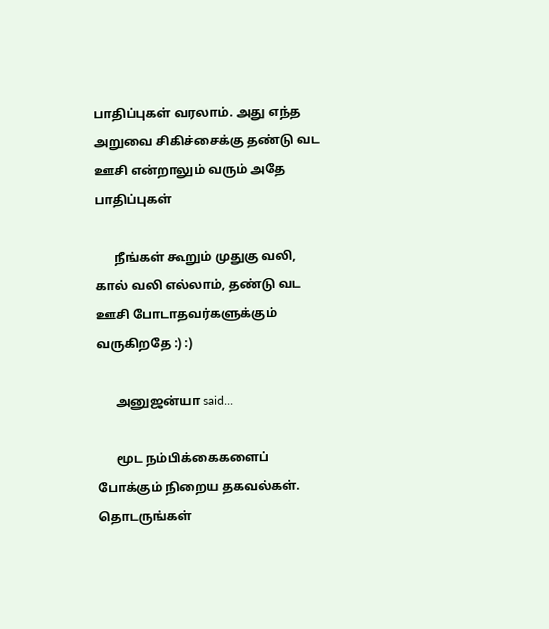பாதிப்புகள் வரலாம். அது எந்த அறுவை சிகிச்சைக்கு தண்டு வட ஊசி என்றாலும் வரும் அதே பாதிப்புகள்

      நீங்கள் கூறும் முதுகு வலி, கால் வலி எல்லாம், தண்டு வட ஊசி போடாதவர்களுக்கும் வருகிறதே :) :)

      அனுஜன்யா said...

      மூட நம்பிக்கைகளைப் போக்கும் நிறைய தகவல்கள். தொடருங்கள்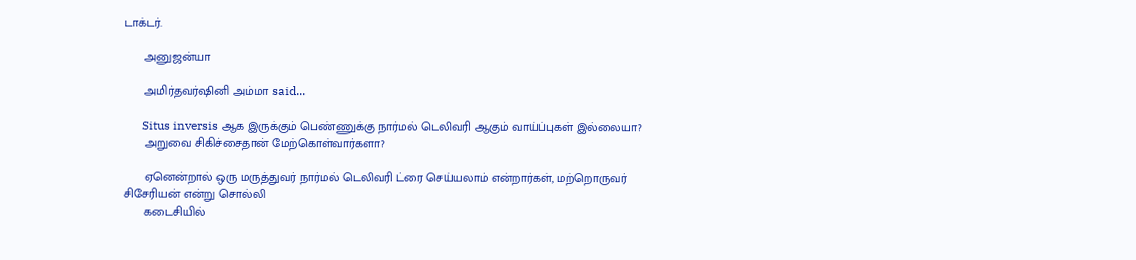டாக்டர்.

      அனுஜன்யா

      அமிர்தவர்ஷினி அம்மா said...

      Situs inversis ஆக இருக்கும் பெண்ணுக்கு நார்மல் டெலிவரி ஆகும் வாய்ப்புகள் இல்லையா?
      அறுவை சிகிச்சைதான் மேற்கொள்வார்களா?

      ஏனென்றால் ஒரு மருத்துவர் நார்மல் டெலிவரி ட்ரை செய்யலாம் என்றார்கள், மற்றொருவர் சிசேரியன் என்று சொல்லி
      கடைசியில்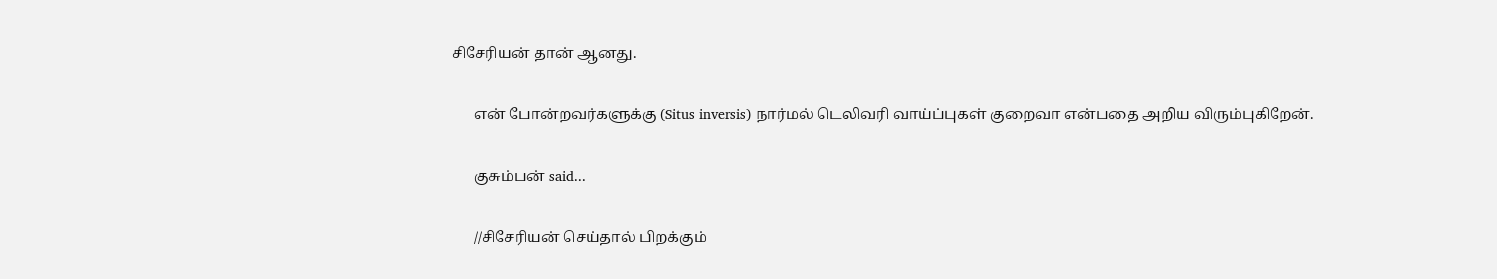சிசேரியன் தான் ஆனது.

      என் போன்றவர்களுக்கு (Situs inversis) நார்மல் டெலிவரி வாய்ப்புகள் குறைவா என்பதை அறிய விரும்புகிறேன்.

      குசும்பன் said...

      //சிசேரியன் செய்தால் பிறக்கும்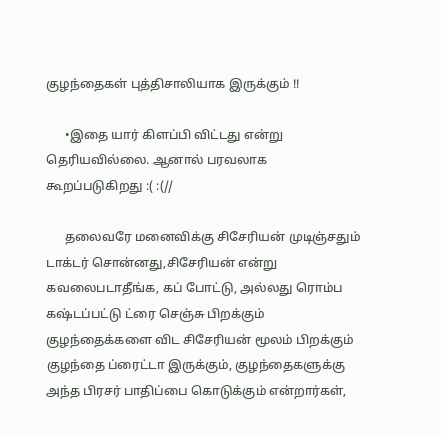குழந்தைகள் புத்திசாலியாக இருக்கும் !!

      •இதை யார் கிளப்பி விட்டது என்று தெரியவில்லை. ஆனால் பரவலாக கூறப்படுகிறது :( :(//

      தலைவரே மனைவிக்கு சிசேரியன் முடிஞ்சதும் டாக்டர் சொன்னது,சிசேரியன் என்று கவலைபடாதீங்க, கப் போட்டு, அல்லது ரொம்ப கஷ்டப்பட்டு ட்ரை செஞ்சு பிறக்கும் குழந்தைக்களை விட சிசேரியன் மூலம் பிறக்கும் குழந்தை ப்ரைட்டா இருக்கும், குழந்தைகளுக்கு அந்த பிரசர் பாதிப்பை கொடுக்கும் என்றார்கள்,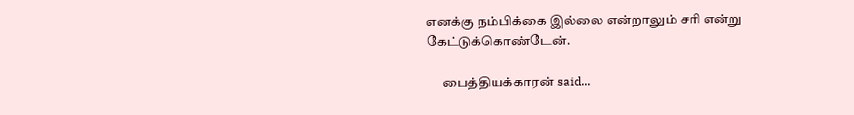எனக்கு நம்பிக்கை இல்லை என்றாலும் சரி என்று கேட்டுக்கொண்டேன்.

      பைத்தியக்காரன் said...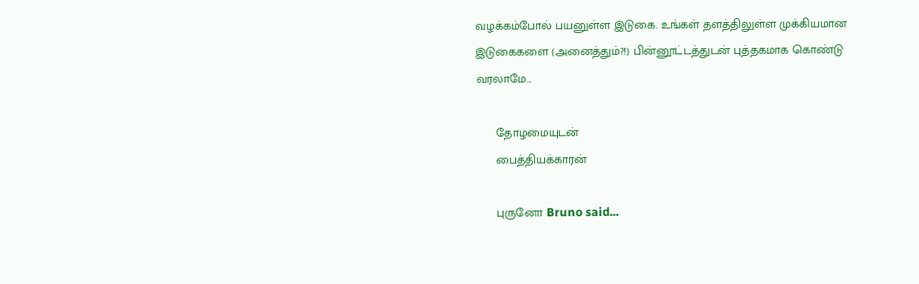வழக்கம்போல் பயனுள்ள இடுகை. உங்கள் தளத்திலுள்ள முக்கியமான இடுகைகளை (அனைத்தும்?!) பின்னூட்டத்துடன் புத்தகமாக கொண்டு வரலாமே...

      தோழமையுடன்
      பைத்தியக்காரன்

      புருனோ Bruno said...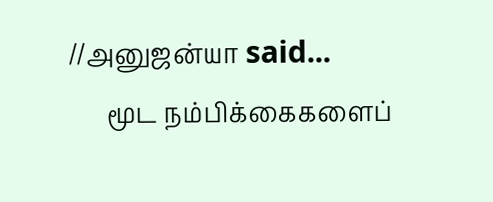//அனுஜன்யா said...
      மூட நம்பிக்கைகளைப்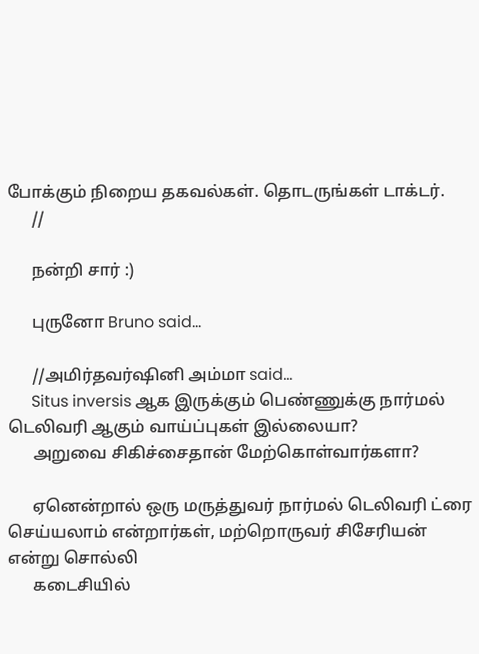போக்கும் நிறைய தகவல்கள். தொடருங்கள் டாக்டர்.
      //

      நன்றி சார் :)

      புருனோ Bruno said...

      //அமிர்தவர்ஷினி அம்மா said...
      Situs inversis ஆக இருக்கும் பெண்ணுக்கு நார்மல் டெலிவரி ஆகும் வாய்ப்புகள் இல்லையா?
      அறுவை சிகிச்சைதான் மேற்கொள்வார்களா?

      ஏனென்றால் ஒரு மருத்துவர் நார்மல் டெலிவரி ட்ரை செய்யலாம் என்றார்கள், மற்றொருவர் சிசேரியன் என்று சொல்லி
      கடைசியில்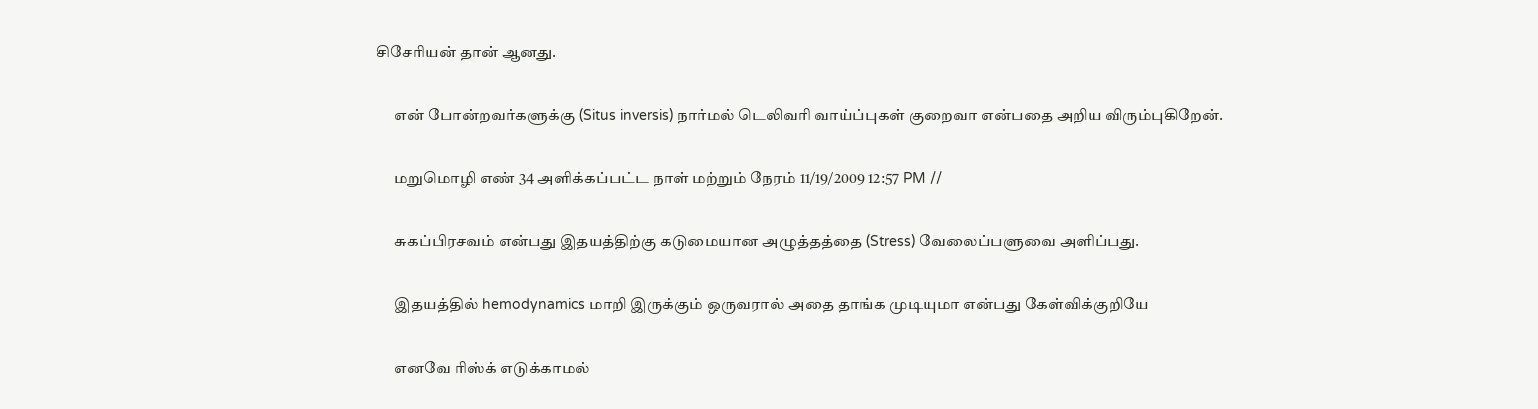சிசேரியன் தான் ஆனது.

      என் போன்றவர்களுக்கு (Situs inversis) நார்மல் டெலிவரி வாய்ப்புகள் குறைவா என்பதை அறிய விரும்புகிறேன்.

      மறுமொழி எண் 34 அளிக்கப்பட்ட நாள் மற்றும் நேரம் 11/19/2009 12:57 PM //

      சுகப்பிரசவம் என்பது இதயத்திற்கு கடுமையான அழுத்தத்தை (Stress) வேலைப்பளுவை அளிப்பது.

      இதயத்தில் hemodynamics மாறி இருக்கும் ஒருவரால் அதை தாங்க முடியுமா என்பது கேள்விக்குறியே

      எனவே ரிஸ்க் எடுக்காமல்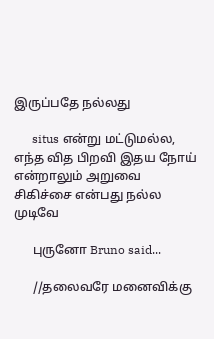இருப்பதே நல்லது

      situs என்று மட்டுமல்ல, எந்த வித பிறவி இதய நோய் என்றாலும் அறுவை சிகிச்சை என்பது நல்ல முடிவே

      புருனோ Bruno said...

      //தலைவரே மனைவிக்கு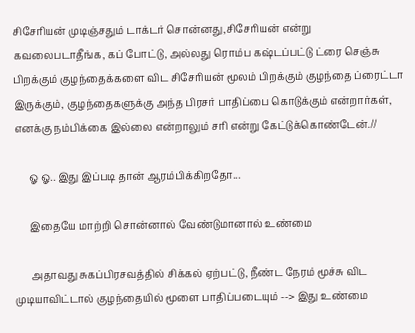சிசேரியன் முடிஞ்சதும் டாக்டர் சொன்னது,சிசேரியன் என்று கவலைபடாதீங்க, கப் போட்டு, அல்லது ரொம்ப கஷ்டப்பட்டு ட்ரை செஞ்சு பிறக்கும் குழந்தைக்களை விட சிசேரியன் மூலம் பிறக்கும் குழந்தை ப்ரைட்டா இருக்கும், குழந்தைகளுக்கு அந்த பிரசர் பாதிப்பை கொடுக்கும் என்றார்கள், எனக்கு நம்பிக்கை இல்லை என்றாலும் சரி என்று கேட்டுக்கொண்டேன்.//

      ஓ ஓ.. இது இப்படி தான் ஆரம்பிக்கிறதோ...

      இதையே மாற்றி சொன்னால் வேண்டுமானால் உண்மை

      அதாவது சுகப்பிரசவத்தில் சிக்கல் ஏற்பட்டு, நீண்ட நேரம் மூச்சு விட முடியாவிட்டால் குழந்தையில் மூளை பாதிப்படையும் --> இது உண்மை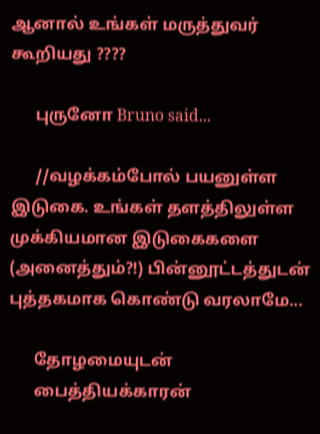ஆனால் உங்கள் மருத்துவர் கூறியது ????

      புருனோ Bruno said...

      //வழக்கம்போல் பயனுள்ள இடுகை. உங்கள் தளத்திலுள்ள முக்கியமான இடுகைகளை (அனைத்தும்?!) பின்னூட்டத்துடன் புத்தகமாக கொண்டு வரலாமே...

      தோழமையுடன்
      பைத்தியக்காரன்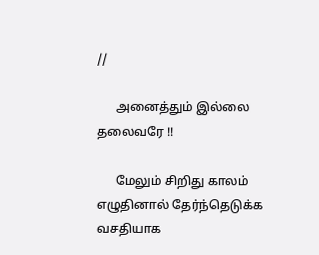//

      அனைத்தும் இல்லை தலைவரே !!

      மேலும் சிறிது காலம் எழுதினால் தேர்ந்தெடுக்க வசதியாக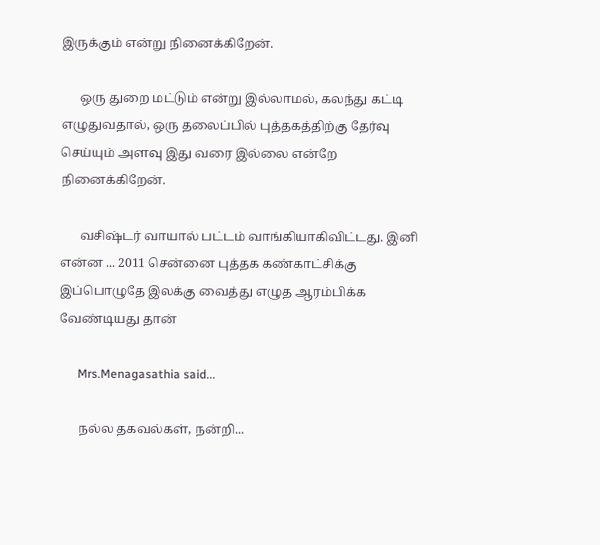இருக்கும் என்று நினைக்கிறேன்.

      ஒரு துறை மட்டும் என்று இல்லாமல், கலந்து கட்டி எழுதுவதால், ஒரு தலைப்பில் புத்தகத்திற்கு தேர்வு செய்யும் அளவு இது வரை இல்லை என்றே நினைக்கிறேன்.

      வசிஷ்டர் வாயால் பட்டம் வாங்கியாகிவிட்டது. இனி என்ன ... 2011 சென்னை புத்தக கண்காட்சிக்கு இப்பொழுதே இலக்கு வைத்து எழுத ஆரம்பிக்க வேண்டியது தான்

      Mrs.Menagasathia said...

      நல்ல தகவல்கள், நன்றி...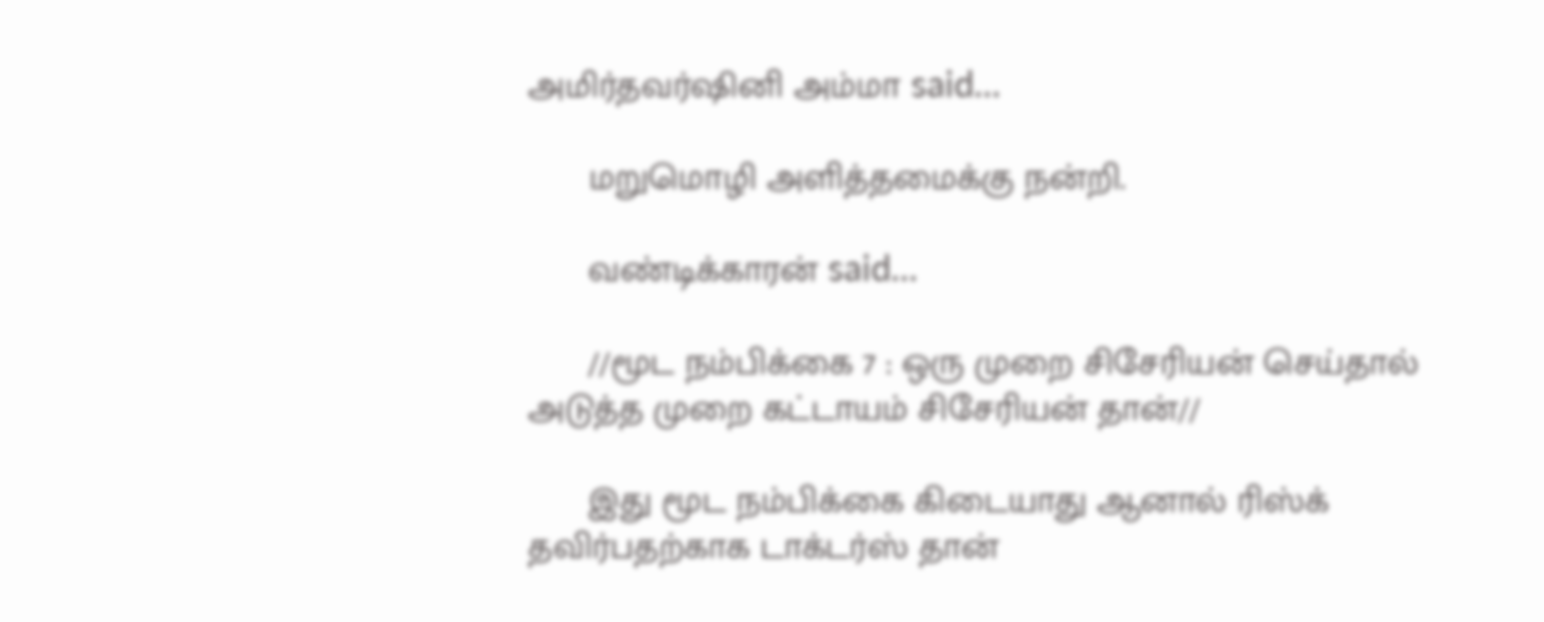அமிர்தவர்ஷினி அம்மா said...

      மறுமொழி அளித்தமைக்கு நன்றி.

      வண்டிக்காரன் said...

      //மூட நம்பிக்கை 7 : ஒரு முறை சிசேரியன் செய்தால் அடுத்த முறை கட்டாயம் சிசேரியன் தான்//

      இது மூட நம்பிக்கை கிடையாது ஆனால் ரிஸ்க் தவிர்பதற்காக டாக்டர்ஸ் தான்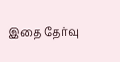இதை தேர்வு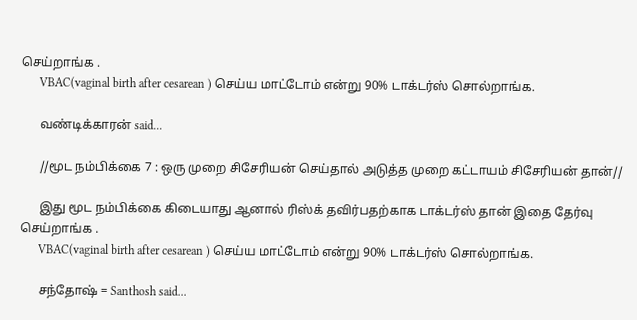செய்றாங்க .
      VBAC(vaginal birth after cesarean ) செய்ய மாட்டோம் என்று 90% டாக்டர்ஸ் சொல்றாங்க.

      வண்டிக்காரன் said...

      //மூட நம்பிக்கை 7 : ஒரு முறை சிசேரியன் செய்தால் அடுத்த முறை கட்டாயம் சிசேரியன் தான்//

      இது மூட நம்பிக்கை கிடையாது ஆனால் ரிஸ்க் தவிர்பதற்காக டாக்டர்ஸ் தான் இதை தேர்வு செய்றாங்க .
      VBAC(vaginal birth after cesarean ) செய்ய மாட்டோம் என்று 90% டாக்டர்ஸ் சொல்றாங்க.

      சந்தோஷ் = Santhosh said...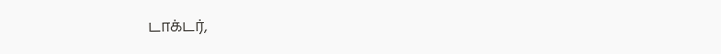டாக்டர்,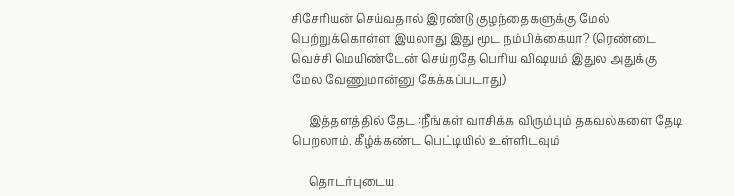சிசேரியன் செய்வதால் இரண்டு குழந்தைகளுக்கு மேல் பெற்றுக்கொள்ள இயலாது இது மூட நம்பிக்கையா? (ரெண்டை வெச்சி மெயிண்டேன் செய்றதே பெரிய விஷயம் இதுல அதுக்கு மேல வேணுமான்னு கேக்கப்படாது)

      இத்தளத்தில் தேட :நீங்கள் வாசிக்க விரும்பும் தகவல்களை தேடி பெறலாம். கீழ்க்கண்ட பெட்டியில் உள்ளிடவும்

      தொடர்புடைய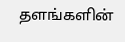தளங்களின்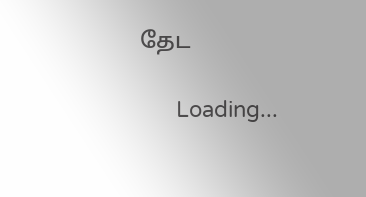தேட

      Loading...